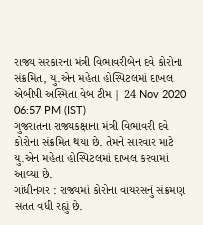રાજ્ય સરકારના મંત્રી વિભાવરીબેન દવે કોરોના સંક્રમિત, યુ.એન મહેતા હોસ્પિટલમાં દાખલ
એબીપી અસ્મિતા વેબ ટીમ | 24 Nov 2020 06:57 PM (IST)
ગુજરાતના રાજ્યકક્ષાના મંત્રી વિભાવરી દવે કોરોના સંક્રમિત થયા છે. તેમને સારવાર માટે યુ.એન મહેતા હોસ્પિટલમાં દાખલ કરવામાં આવ્યા છે.
ગાંધીનગર : રાજ્યમાં કોરોના વાયરસનું સંક્રમણ સતત વધી રહ્યું છે.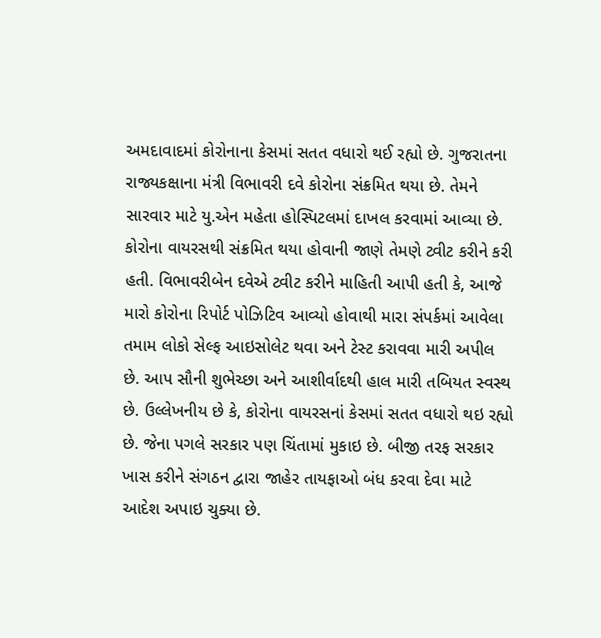અમદાવાદમાં કોરોનાના કેસમાં સતત વધારો થઈ રહ્યો છે. ગુજરાતના રાજ્યકક્ષાના મંત્રી વિભાવરી દવે કોરોના સંક્રમિત થયા છે. તેમને સારવાર માટે યુ.એન મહેતા હોસ્પિટલમાં દાખલ કરવામાં આવ્યા છે. કોરોના વાયરસથી સંક્રમિત થયા હોવાની જાણે તેમણે ટ્વીટ કરીને કરી હતી. વિભાવરીબેન દવેએ ટ્વીટ કરીને માહિતી આપી હતી કે, આજે મારો કોરોના રિપોર્ટ પોઝિટિવ આવ્યો હોવાથી મારા સંપર્કમાં આવેલા તમામ લોકો સેલ્ફ આઇસોલેટ થવા અને ટેસ્ટ કરાવવા મારી અપીલ છે. આપ સૌની શુભેચ્છા અને આશીર્વાદથી હાલ મારી તબિયત સ્વસ્થ છે. ઉલ્લેખનીય છે કે, કોરોના વાયરસનાં કેસમાં સતત વધારો થઇ રહ્યો છે. જેના પગલે સરકાર પણ ચિંતામાં મુકાઇ છે. બીજી તરફ સરકાર ખાસ કરીને સંગઠન દ્વારા જાહેર તાયફાઓ બંધ કરવા દેવા માટે આદેશ અપાઇ ચુક્યા છે.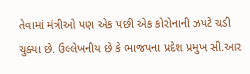તેવામાં મંત્રીઓ પણ એક પછી એક કોરોનાની ઝપટે ચડી ચુક્યા છે. ઉલ્લેખનીય છે કે ભાજપના પ્રદેશ પ્રમુખ સી.આર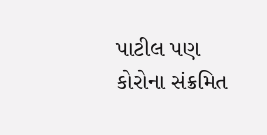પાટીલ પણ કોરોના સંક્રમિત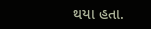થયા હતા.